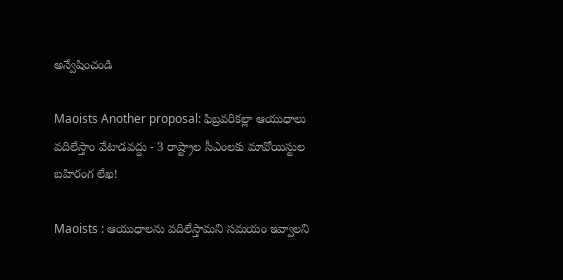అన్వేషించండి

Maoists Another proposal: ఫిబ్రవరికల్లా ఆయుధాలు వదిలేస్తాం వేటాడవద్దు - 3 రాష్ట్రాల సీఎంలకు మావోయిస్టుల బహిరంగ లేఖ!

Maoists : ఆయుధాలను వదిలేస్తామని సమయం ఇవ్వాలని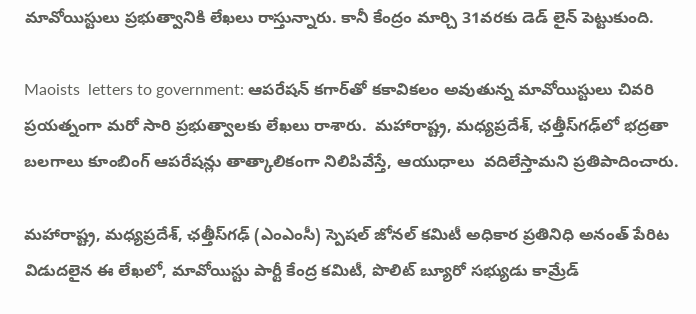మావోయిస్టులు ప్రభుత్వానికి లేఖలు రాస్తున్నారు. కానీ కేంద్రం మార్చి 31వరకు డెడ్ లైన్ పెట్టుకుంది.

Maoists  letters to government: ఆపరేషన్ కగార్‌తో కకావికలం అవుతున్న మావోయిస్టులు చివరి ప్రయత్నంగా మరో సారి ప్రభుత్వాలకు లేఖలు రాశారు.  మహారాష్ట్ర, మధ్యప్రదేశ్, ఛత్తీస్‌గఢ్‌లో భద్రతా బలగాలు కూంబింగ్ ఆపరేషన్లు తాత్కాలికంగా నిలిపివేస్తే, ఆయుధాలు  వదిలేస్తామని ప్రతిపాదించారు.

మహారాష్ట్ర, మధ్యప్రదేశ్, ఛత్తీస్‌గఢ్ (ఎంఎంసీ) స్పెషల్ జోనల్ కమిటీ అధికార ప్రతినిధి అనంత్ పేరిట విడుదలైన ఈ లేఖలో, మావోయిస్టు పార్టీ కేంద్ర కమిటీ, పొలిట్ బ్యూరో సభ్యుడు కామ్రేడ్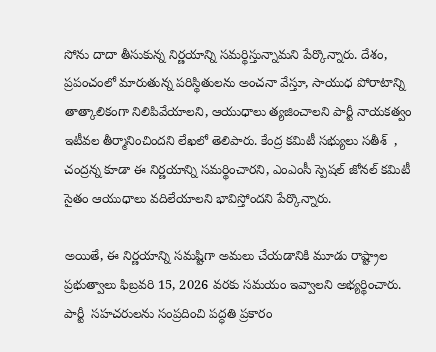సోను దాదా తీసుకున్న నిర్ణయాన్ని సమర్థిస్తున్నామని పేర్కొన్నారు. దేశం, ప్రపంచంలో మారుతున్న పరిస్థితులను అంచనా వేస్తూ, సాయుధ పోరాటాన్ని తాత్కాలికంగా నిలిపివేయాలని, ఆయుధాలు త్యజించాలని పార్టీ నాయకత్వం ఇటీవల తీర్మానించిందని లేఖలో తెలిపారు. కేంద్ర కమిటీ సభ్యులు సతీశ్  , చంద్రన్న కూడా ఈ నిర్ణయాన్ని సమర్థించారని, ఎంఎంసీ స్పెషల్ జోనల్ కమిటీ సైతం ఆయుధాలు వదిలేయాలని భావిస్తోందని పేర్కొన్నారు.

అయితే, ఈ నిర్ణయాన్ని సమష్టిగా అమలు చేయడానికి మూడు రాష్ట్రాల ప్రభుత్వాలు ఫిబ్రవరి 15, 2026 వరకు సమయం ఇవ్వాలని అభ్యర్థించారు.  పార్టీ  సహచరులను సంప్రదించి పద్ధతి ప్రకారం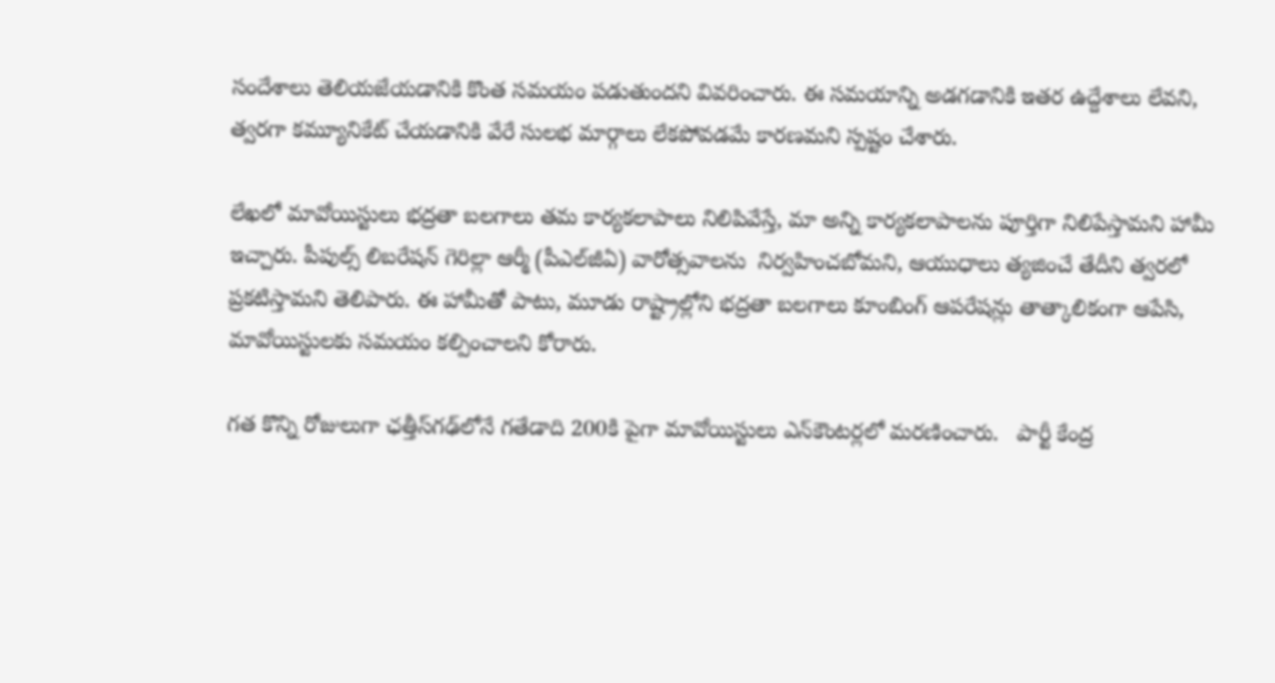సందేశాలు తెలియజేయడానికి కొంత సమయం పడుతుందని వివరించారు. ఈ సమయాన్ని అడగడానికి ఇతర ఉద్దేశాలు లేవని, త్వరగా కమ్యూనికేట్ చేయడానికి వేరే సులభ మార్గాలు లేకపోవడమే కారణమని స్పష్టం చేశారు.

లేఖలో మావోయిస్టులు భద్రతా బలగాలు తమ కార్యకలాపాలు నిలిపివేస్తే, మా అన్ని కార్యకలాపాలను పూర్తిగా నిలిపేస్తామని హామీ ఇచ్చారు. పీపుల్స్ లిబరేషన్ గెరిల్లా ఆర్మీ (పీఎల్‌జీఏ) వారోత్సవాలను  నిర్వహించబోమని, ఆయుధాలు త్యజించే తేదీని త్వరలో ప్రకటిస్తామని తెలిపారు. ఈ హామీతో పాటు, మూడు రాష్ట్రాల్లోని భద్రతా బలగాలు కూంబింగ్ ఆపరేషన్లు తాత్కాలికంగా ఆపేసి, మావోయిస్టులకు సమయం కల్పించాలని కోరారు.

గత కొన్ని రోజులుగా ఛత్తీస్‌గఢ్‌లోనే గతేడాది 200కి పైగా మావోయిస్టులు ఎన్‌కౌంటర్లలో మరణించారు.   పార్టీ కేంద్ర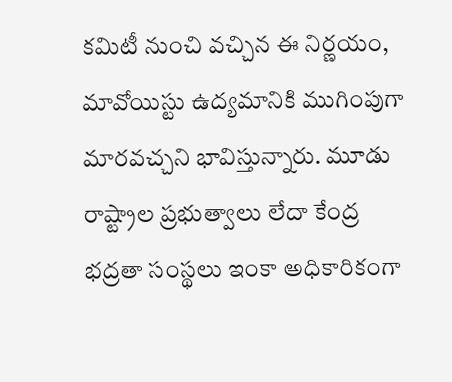కమిటీ నుంచి వచ్చిన ఈ నిర్ణయం, మావోయిస్టు ఉద్యమానికి ముగింపుగా మారవచ్చని భావిస్తున్నారు. మూడు రాష్ట్రాల ప్రభుత్వాలు లేదా కేంద్ర భద్రతా సంస్థలు ఇంకా అధికారికంగా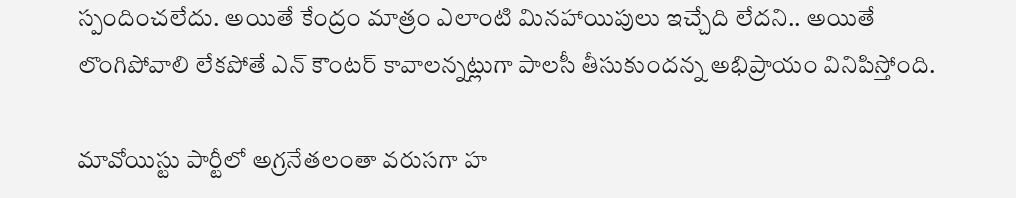స్పందించలేదు. అయితే కేంద్రం మాత్రం ఎలాంటి మినహాయిపులు ఇచ్చేది లేదని.. అయితే లొంగిపోవాలి లేకపోతే ఎన్ కౌంటర్ కావాలన్నట్లుగా పాలసీ తీసుకుందన్న అభిప్రాయం వినిపిస్తోంది.

మావోయిస్టు పార్టీలో అగ్రనేతలంతా వరుసగా హ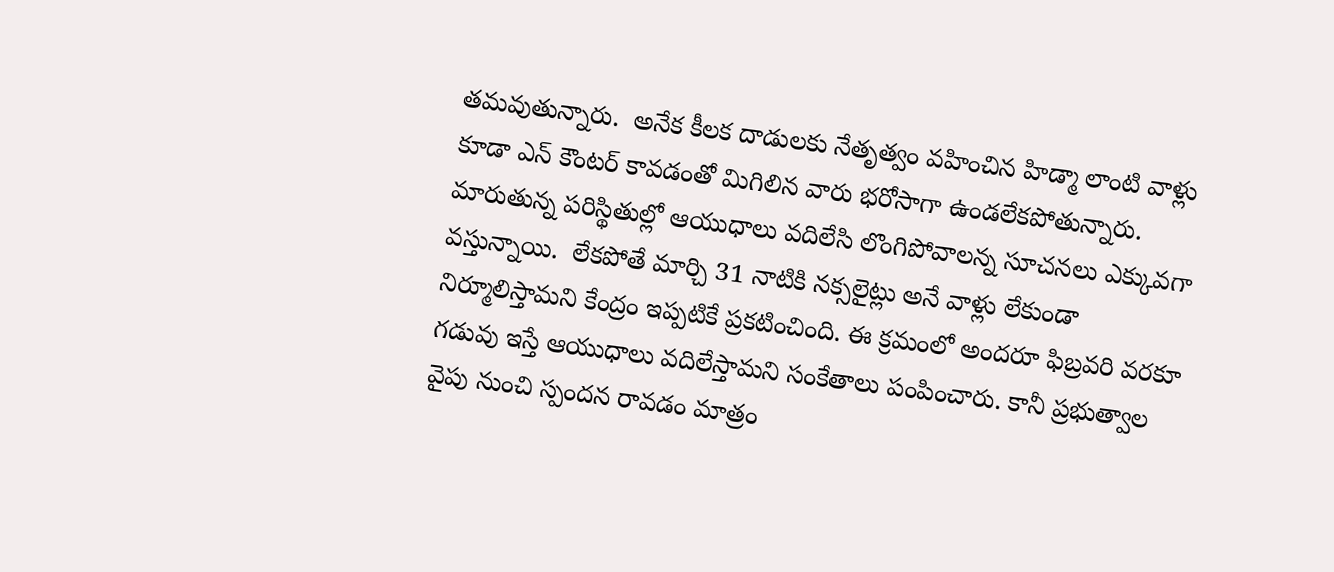తమవుతున్నారు.  అనేక కీలక దాడులకు నేతృత్వం వహించిన హిడ్మా లాంటి వాళ్లు కూడా ఎన్ కౌంటర్ కావడంతో మిగిలిన వారు భరోసాగా ఉండలేకపోతున్నారు. మారుతున్న పరిస్థితుల్లో ఆయుధాలు వదిలేసి లొంగిపోవాలన్న సూచనలు ఎక్కువగా వస్తున్నాయి.  లేకపోతే మార్చి 31 నాటికి నక్సలైట్లు అనే వాళ్లు లేకుండా నిర్మూలిస్తామని కేంద్రం ఇప్పటికే ప్రకటించింది. ఈ క్రమంలో అందరూ ఫిబ్రవరి వరకూ గడువు ఇస్తే ఆయుధాలు వదిలేస్తామని సంకేతాలు పంపించారు. కానీ ప్రభుత్వాల వైపు నుంచి స్పందన రావడం మాత్రం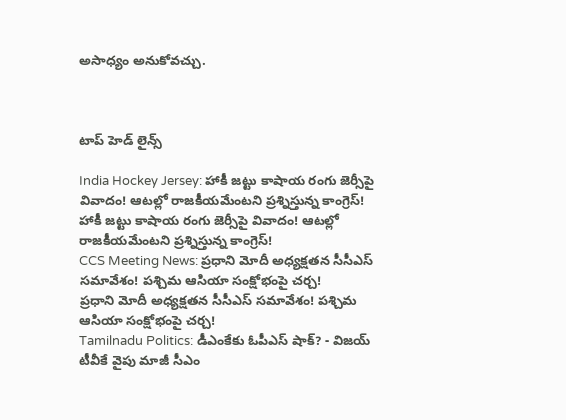అసాధ్యం అనుకోవచ్చు.



టాప్ హెడ్ లైన్స్

India Hockey Jersey: హాకీ జట్టు కాషాయ రంగు జెర్సీపై వివాదం! ఆటల్లో రాజకీయమేంటని ప్రశ్నిస్తున్న కాంగ్రెస్!
హాకీ జట్టు కాషాయ రంగు జెర్సీపై వివాదం! ఆటల్లో రాజకీయమేంటని ప్రశ్నిస్తున్న కాంగ్రెస్!
CCS Meeting News: ప్రధాని మోదీ అధ్యక్షతన సీసీఎస్ సమావేశం! పశ్చిమ ఆసియా సంక్షోభంపై చర్చ!
ప్రధాని మోదీ అధ్యక్షతన సీసీఎస్ సమావేశం! పశ్చిమ ఆసియా సంక్షోభంపై చర్చ!
Tamilnadu Politics: డీఎంకేకు ఓపీఎస్ షాక్? - విజయ్ టీవీకే వైపు మాజీ సీఎం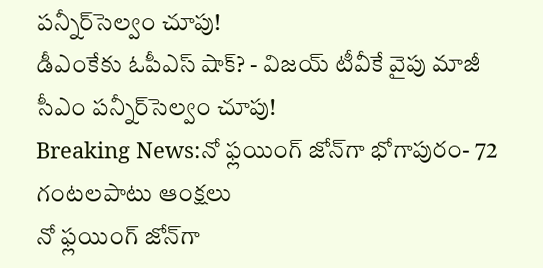పన్నీర్‌సెల్వం చూపు!
డీఎంకేకు ఓపీఎస్ షాక్? - విజయ్ టీవీకే వైపు మాజీ సీఎం పన్నీర్‌సెల్వం చూపు!
Breaking News:నో ఫ్లయింగ్ జోన్‌గా భోగాపురం- 72 గంటలపాటు ఆంక్షలు
నో ఫ్లయింగ్ జోన్‌గా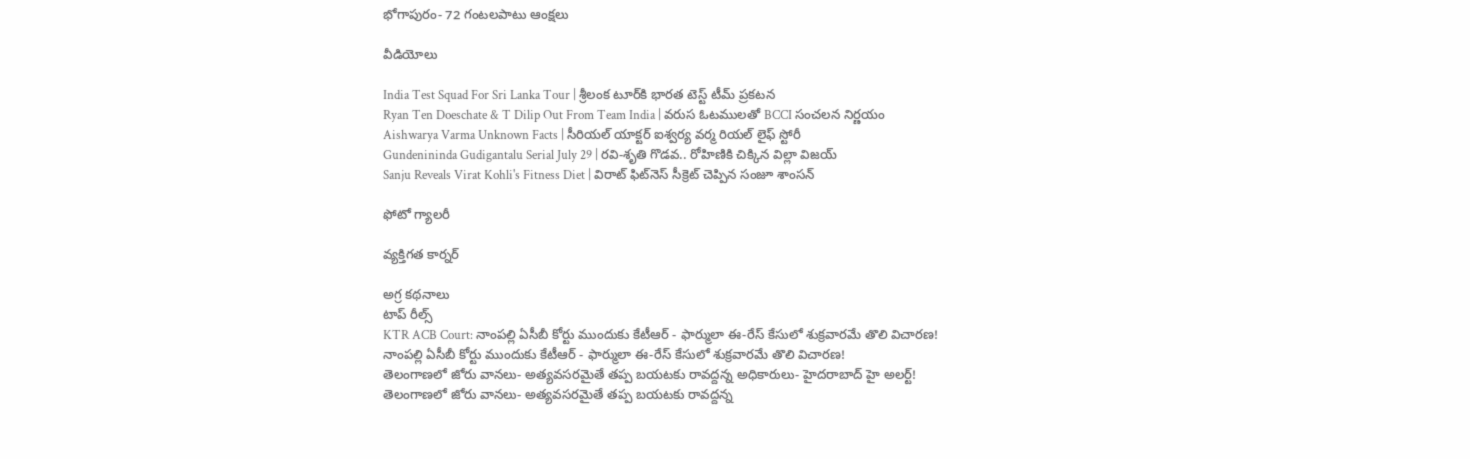భోగాపురం- 72 గంటలపాటు ఆంక్షలు

వీడియోలు

India Test Squad For Sri Lanka Tour | శ్రీలంక టూర్‌కి భారత టెస్ట్ టీమ్ ప్రకటన
Ryan Ten Doeschate & T Dilip Out From Team India | వరుస ఓటములతో BCCI సంచలన నిర్ణయం
Aishwarya Varma Unknown Facts | సీరియల్ యాక్టర్ ఐశ్వర్య వర్మ రియల్ లైఫ్ స్టోరీ
Gundenininda Gudigantalu Serial July 29 | రవి-శృతి గొడవ.. రోహిణికి చిక్కిన విల్లా విజయ్
Sanju Reveals Virat Kohli's Fitness Diet | విరాట్ ఫిట్‌నెస్ సీక్రెట్ చెప్పిన సంజూ శాంసన్

ఫోటో గ్యాలరీ

వ్యక్తిగత కార్నర్

అగ్ర కథనాలు
టాప్ రీల్స్
KTR ACB Court: నాంపల్లి ఏసీబీ కోర్టు ముందుకు కేటీఆర్ - ఫార్ములా ఈ-రేస్ కేసులో శుక్రవారమే తొలి విచారణ!
నాంపల్లి ఏసీబీ కోర్టు ముందుకు కేటీఆర్ - ఫార్ములా ఈ-రేస్ కేసులో శుక్రవారమే తొలి విచారణ!
తెలంగాణలో జోరు వానలు- అత్యవసరమైతే తప్ప బయటకు రావద్దన్న అధికారులు- హైదరాబాద్‌ హై అలర్ట్‌!
తెలంగాణలో జోరు వానలు- అత్యవసరమైతే తప్ప బయటకు రావద్దన్న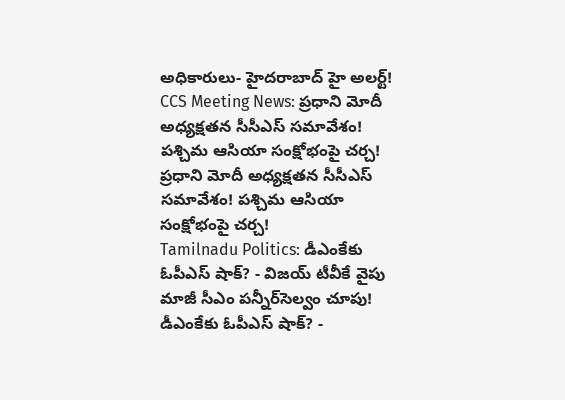అధికారులు- హైదరాబాద్‌ హై అలర్ట్‌!
CCS Meeting News: ప్రధాని మోదీ అధ్యక్షతన సీసీఎస్ సమావేశం! పశ్చిమ ఆసియా సంక్షోభంపై చర్చ!
ప్రధాని మోదీ అధ్యక్షతన సీసీఎస్ సమావేశం! పశ్చిమ ఆసియా సంక్షోభంపై చర్చ!
Tamilnadu Politics: డీఎంకేకు ఓపీఎస్ షాక్? - విజయ్ టీవీకే వైపు మాజీ సీఎం పన్నీర్‌సెల్వం చూపు!
డీఎంకేకు ఓపీఎస్ షాక్? -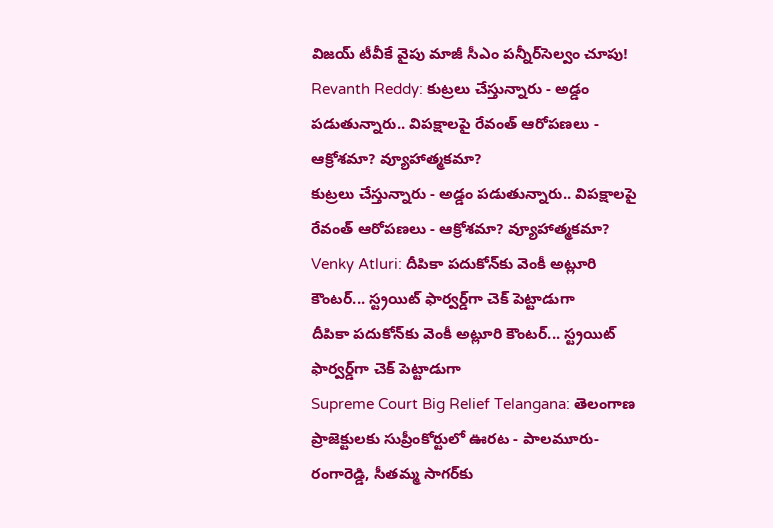విజయ్ టీవీకే వైపు మాజీ సీఎం పన్నీర్‌సెల్వం చూపు!
Revanth Reddy: కుట్రలు చేస్తున్నారు - అడ్డం పడుతున్నారు.. విపక్షాలపై రేవంత్ ఆరోపణలు - ఆక్రోశమా? వ్యూహాత్మకమా?
కుట్రలు చేస్తున్నారు - అడ్డం పడుతున్నారు.. విపక్షాలపై రేవంత్ ఆరోపణలు - ఆక్రోశమా? వ్యూహాత్మకమా?
Venky Atluri: దీపికా పదుకోన్‌కు వెంకీ అట్లూరి కౌంటర్... స్ట్రయిట్ ఫార్వర్డ్‌గా చెక్ పెట్టాడుగా
దీపికా పదుకోన్‌కు వెంకీ అట్లూరి కౌంటర్... స్ట్రయిట్ ఫార్వర్డ్‌గా చెక్ పెట్టాడుగా
Supreme Court Big Relief Telangana: తెలంగాణ ప్రాజెక్టులకు సుప్రీంకోర్టులో ఊరట - పాలమూరు-రంగారెడ్డి, సీతమ్మ సాగర్‌కు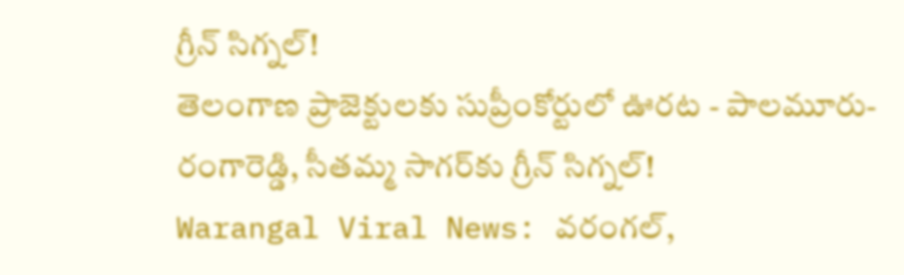గ్రీన్ సిగ్నల్!
తెలంగాణ ప్రాజెక్టులకు సుప్రీంకోర్టులో ఊరట - పాలమూరు-రంగారెడ్డి, సీతమ్మ సాగర్‌కు గ్రీన్ సిగ్నల్!
Warangal Viral News: వరంగల్,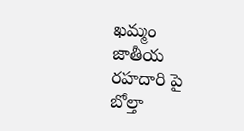ఖమ్మం జాతీయ రహదారి పై బోల్తా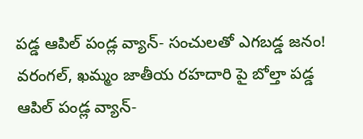పడ్డ ఆపిల్ పండ్ల వ్యాన్- సంచులతో ఎగబడ్డ జనం!
వరంగల్, ఖమ్మం జాతీయ రహదారి పై బోల్తా పడ్డ ఆపిల్ పండ్ల వ్యాన్-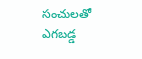సంచులతో ఎగబడ్డ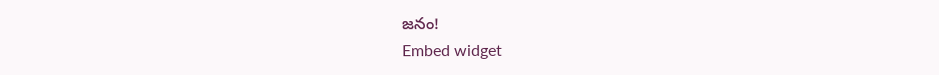జనం!
Embed widget